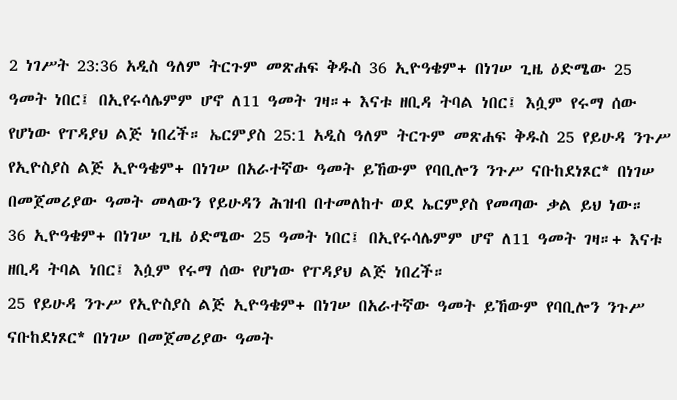2 ነገሥት 23:36 አዲስ ዓለም ትርጉም መጽሐፍ ቅዱስ 36 ኢዮዓቄም+ በነገሠ ጊዜ ዕድሜው 25 ዓመት ነበር፤ በኢየሩሳሌምም ሆኖ ለ11 ዓመት ገዛ።+ እናቱ ዘቢዳ ትባል ነበር፤ እሷም የሩማ ሰው የሆነው የፐዳያህ ልጅ ነበረች። ኤርምያስ 25:1 አዲስ ዓለም ትርጉም መጽሐፍ ቅዱስ 25 የይሁዳ ንጉሥ የኢዮስያስ ልጅ ኢዮዓቄም+ በነገሠ በአራተኛው ዓመት ይኸውም የባቢሎን ንጉሥ ናቡከደነጾር* በነገሠ በመጀመሪያው ዓመት መላውን የይሁዳን ሕዝብ በተመለከተ ወደ ኤርምያስ የመጣው ቃል ይህ ነው።
36 ኢዮዓቄም+ በነገሠ ጊዜ ዕድሜው 25 ዓመት ነበር፤ በኢየሩሳሌምም ሆኖ ለ11 ዓመት ገዛ።+ እናቱ ዘቢዳ ትባል ነበር፤ እሷም የሩማ ሰው የሆነው የፐዳያህ ልጅ ነበረች።
25 የይሁዳ ንጉሥ የኢዮስያስ ልጅ ኢዮዓቄም+ በነገሠ በአራተኛው ዓመት ይኸውም የባቢሎን ንጉሥ ናቡከደነጾር* በነገሠ በመጀመሪያው ዓመት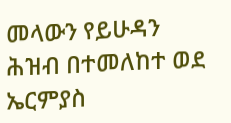መላውን የይሁዳን ሕዝብ በተመለከተ ወደ ኤርምያስ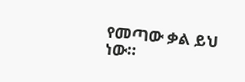የመጣው ቃል ይህ ነው።